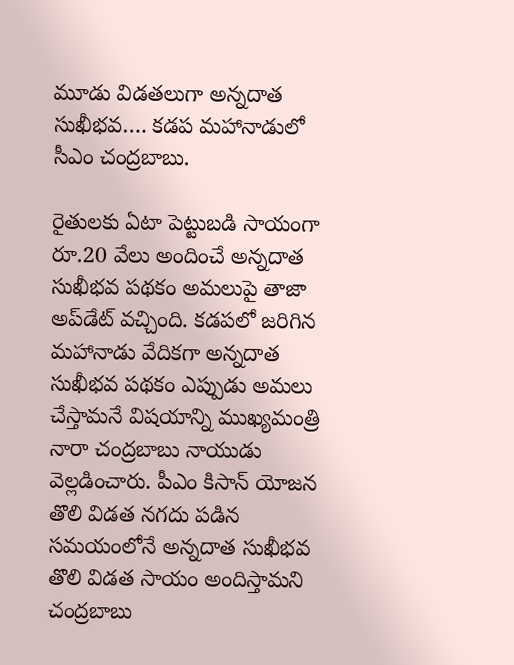మూడు విడతలుగా అన్నదాత సుఖీభవ…. కడప మహానాడులో సీఎం చంద్రబాబు.

రైతులకు ఏటా పెట్టుబడి సాయంగా రూ.20 వేలు అందించే అన్నదాత సుఖీభవ పథకం అమలుపై తాజా అప్‌డేట్ వచ్చింది. కడపలో జరిగిన మహానాడు వేదికగా అన్నదాత సుఖీభవ పథకం ఎప్పుడు అమలు చేస్తామనే విషయాన్ని ముఖ్యమంత్రి నారా చంద్రబాబు నాయుడు వెల్లడించారు. పీఎం కిసాన్ యోజన తొలి విడత నగదు పడిన సమయంలోనే అన్నదాత సుఖీభవ తొలి విడత సాయం అందిస్తామని చంద్రబాబు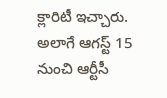క్లారిటీ ఇచ్చారు. అలాగే ఆగస్ట్ 15 నుంచి ఆర్టీసీ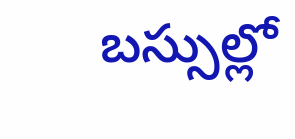బస్సుల్లో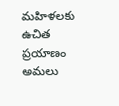మహిళలకు ఉచిత ప్రయాణం అమలు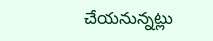చేయనున్నట్లు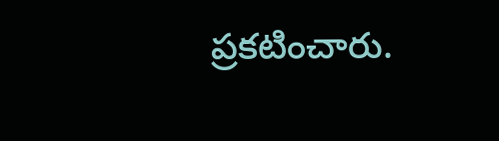ప్రకటించారు.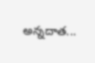అన్నదాత...